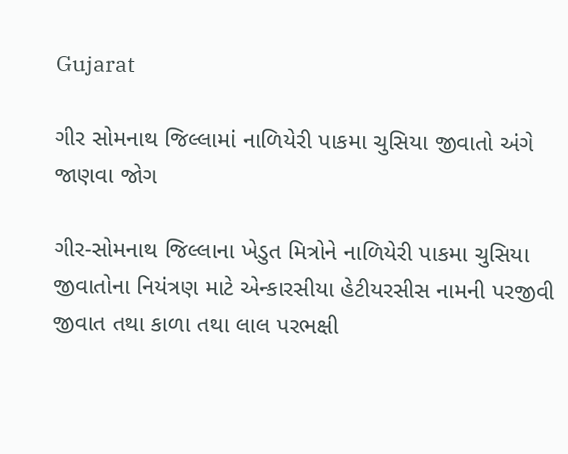Gujarat

ગીર સોમનાથ જિલ્લામાં નાળિયેરી પાકમા ચુસિયા જીવાતો અંગે જાણવા જોગ

ગીર-સોમનાથ જિલ્લાના ખેડુત મિત્રોને નાળિયેરી પાકમા ચુસિયા જીવાતોના નિયંત્રણ માટે એન્કારસીયા હેટીયરસીસ નામની પરજીવી જીવાત તથા કાળા તથા લાલ પરભક્ષી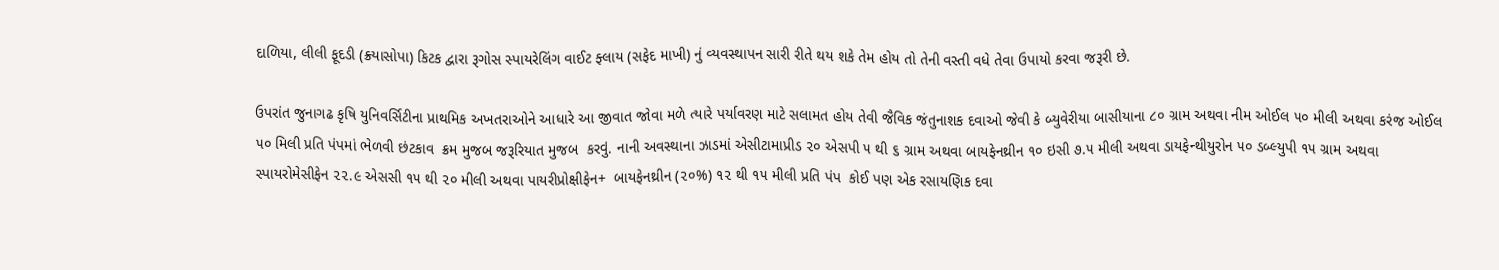દાળિયા, લીલી ફૂદડી (ક્ર્યાસોપા) કિટક દ્વારા રૂગોસ સ્પાયરેલિંગ વાઈટ ફ્લાય (સફેદ માખી) નું વ્યવસ્થાપન સારી રીતે થય શકે તેમ હોય તો તેની વસ્તી વધે તેવા ઉપાયો કરવા જરૂરી છે.

ઉપરાંત જુનાગઢ કૃષિ યુનિવર્સિટીના પ્રાથમિક અખતરાઓને આધારે આ જીવાત જોવા મળે ત્યારે પર્યાવરણ માટે સલામત હોય તેવી જૈવિક જંતુનાશક દવાઓ જેવી કે બ્યુવેરીયા બાસીયાના ૮૦ ગ્રામ અથવા નીમ ઓઈલ ૫૦ મીલી અથવા કરંજ ઓઈલ ૫૦ મિલી પ્રતિ પંપમાં ભેળવી છંટકાવ  ક્રમ મુજબ જરૂરિયાત મુજબ  કરવું. નાની અવસ્થાના ઝાડમાં એસીટામાપ્રીડ ૨૦ એસપી ૫ થી ૬ ગ્રામ અથવા બાયફેનથ્રીન ૧૦ ઇસી ૭.૫ મીલી અથવા ડાયફેન્થીયુરોન ૫૦ ડબ્લ્યુપી ૧૫ ગ્રામ અથવા સ્પાયરોમેસીફેન ૨૨.૯ એસસી ૧૫ થી ૨૦ મીલી અથવા પાયરીપ્રોક્ષીફેન+  બાયફેનથ્રીન (૨૦%) ૧૨ થી ૧૫ મીલી પ્રતિ પંપ  કોઈ પણ એક રસાયણિક દવા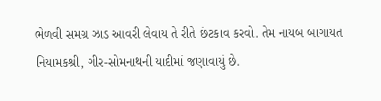ભેળવી સમગ્ર ઝાડ આવરી લેવાય તે રીતે છંટકાવ કરવો. તેમ નાયબ બાગાયત નિયામકશ્રી, ગીર-સોમનાથની યાદીમાં જણાવાયું છે.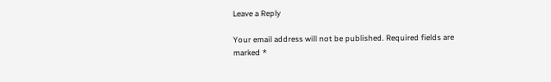Leave a Reply

Your email address will not be published. Required fields are marked *